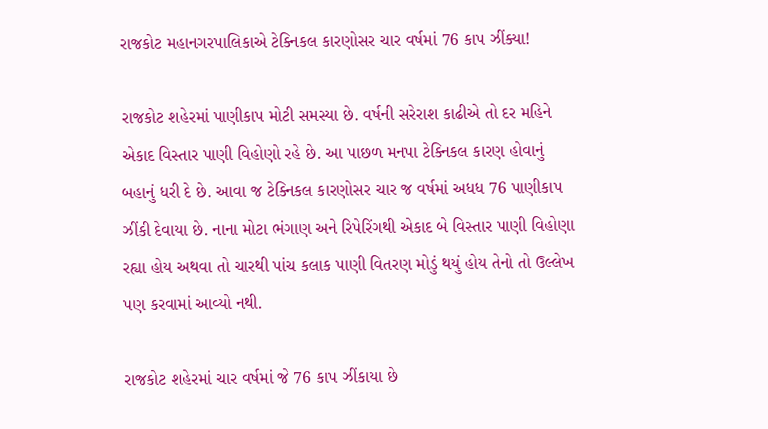રાજકોટ મહાનગરપાલિકાએ ટેક્નિકલ કારણોસર ચાર વર્ષમાં 76 કાપ ઝીંક્યા!

રાજકોટ શહેરમાં પાણીકાપ મોટી સમસ્યા છે. વર્ષની સરેરાશ કાઢીએ તો દર મહિને એકાદ વિસ્તાર પાણી વિહોણો રહે છે. આ પાછળ મનપા ટેક્નિકલ કારણ હોવાનું બહાનું ધરી દે છે. આવા જ ટેક્નિકલ કારણોસર ચાર જ વર્ષમાં અધધ 76 પાણીકાપ ઝીંકી દેવાયા છે. નાના મોટા ભંગાણ અને રિપેરિંગથી એકાદ બે વિસ્તાર પાણી વિહોણા રહ્યા હોય અથવા તો ચારથી પાંચ કલાક પાણી વિતરણ મોડું થયું હોય તેનો તો ઉલ્લેખ પણ કરવામાં આવ્યો નથી.

રાજકોટ શહેરમાં ચાર વર્ષમાં જે 76 કાપ ઝીંકાયા છે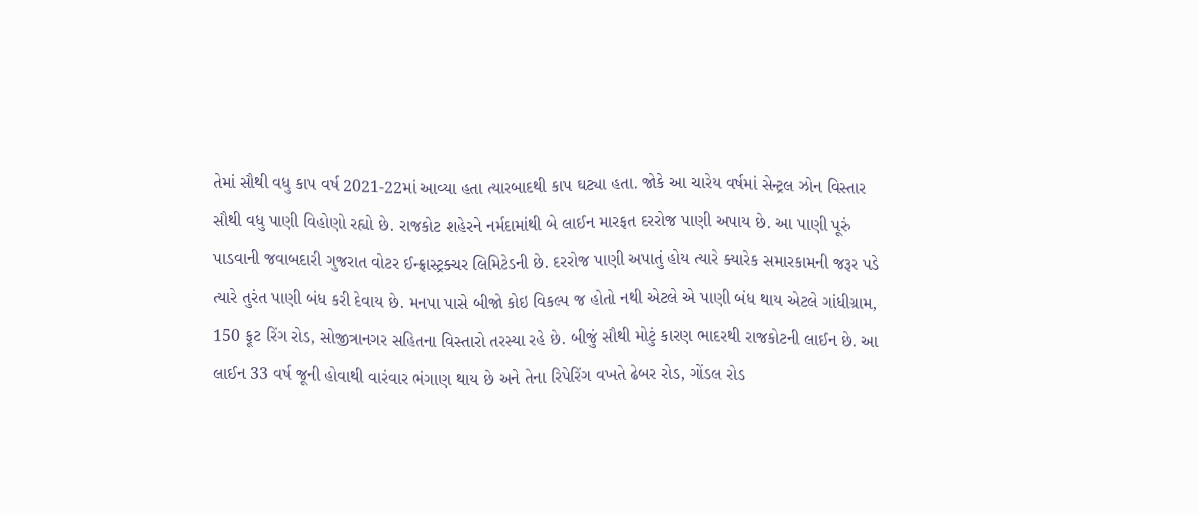તેમાં સૌથી વધુ કાપ વર્ષ 2021-22માં આવ્યા હતા ત્યારબાદથી કાપ ઘટ્યા હતા. જોકે આ ચારેય વર્ષમાં સેન્ટ્રલ ઝોન વિસ્તાર સૌથી વધુ પાણી વિહોણો રહ્યો છે. રાજકોટ શહેરને નર્મદામાંથી બે લાઈન મારફત દરરોજ પાણી અપાય છે. આ પાણી પૂરું પાડવાની જવાબદારી ગુજરાત વોટર ઈન્ફ્રાસ્ટ્રક્ચર લિમિટેડની છે. દરરોજ પાણી અપાતું હોય ત્યારે ક્યારેક સમારકામની જરૂર પડે ત્યારે તુરંત પાણી બંધ કરી દેવાય છે. મનપા પાસે બીજો કોઇ વિકલ્પ જ હોતો નથી એટલે એ પાણી બંધ થાય એટલે ગાંધીગ્રામ, 150 ફૂટ રિંગ રોડ, સોજીત્રાનગર સહિતના વિસ્તારો તરસ્યા રહે છે. બીજું સૌથી મોટું કારણ ભાદરથી રાજકોટની લાઈન છે. આ લાઈન 33 વર્ષ જૂની હોવાથી વારંવાર ભંગાણ થાય છે અને તેના રિપેરિંગ વખતે ઢેબર રોડ, ગોંડલ રોડ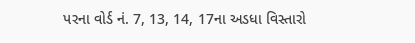પરના વોર્ડ નં. 7, 13, 14, 17ના અડધા વિસ્તારો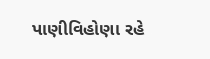પાણીવિહોણા રહે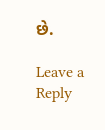છે.

Leave a Reply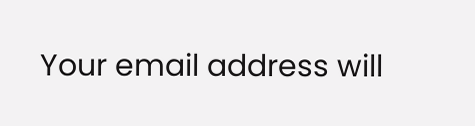Your email address will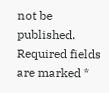not be published. Required fields are marked *